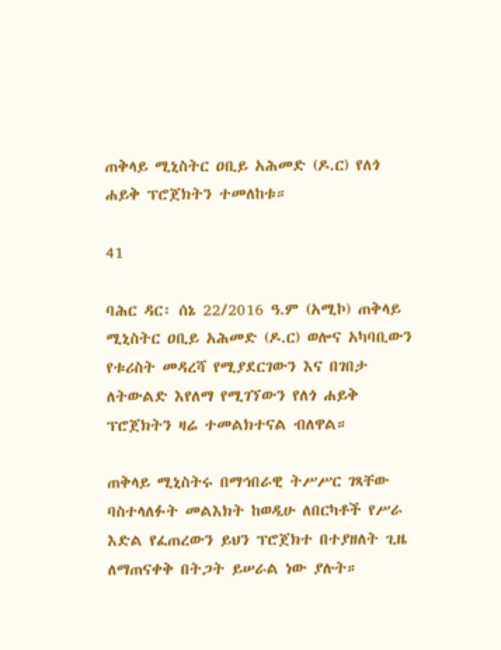ጠቅላይ ሚኒስትር ዐቢይ አሕመድ (ዶ.ር) የለጎ ሐይቅ ፕሮጀክትን ተመለከቱ።

41

ባሕር ዳር፡ ሰኔ 22/2016 ዓ.ም (አሚኮ) ጠቅላይ ሚኒስትር ዐቢይ አሕመድ (ዶ.ር) ወሎና አካባቢውን የቱሪስት መዳረሻ የሚያደርገውን እና በገበታ ለትውልድ እየለማ የሚገኘውን የለጎ ሐይቅ ፕሮጀክትን ዛሬ ተመልክተናል ብለዋል።

ጠቅላይ ሚኒስትሩ በማኅበራዊ ትሥሥር ገጻቸው ባስተላለፉት መልእክት ከወዲሁ ለበርካቶች የሥራ እድል የፈጠረውን ይህን ፕሮጀክተ በተያዘለት ጊዜ ለማጠናቀቅ በትጋት ይሠራል ነው ያሉት።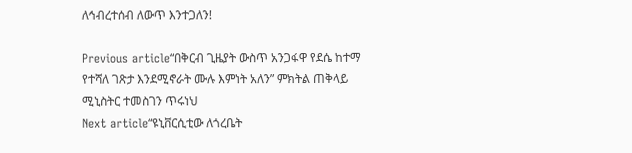ለኅብረተሰብ ለውጥ እንተጋለን!

Previous article“በቅርብ ጊዜያት ውስጥ አንጋፋዋ የደሴ ከተማ የተሻለ ገጽታ እንደሚኖራት ሙሉ እምነት አለን” ምክትል ጠቅላይ ሚኒስትር ተመስገን ጥሩነህ
Next article“ዩኒቨርሲቲው ለጎረቤት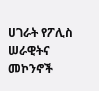ሀገራት የፖሊስ ሠራዊትና መኮንኖች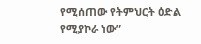የሚሰጠው የትምህርት ዕድል የሚያኮራ ነው”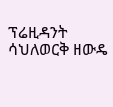ፕሬዚዳንት ሳህለወርቅ ዘውዴ